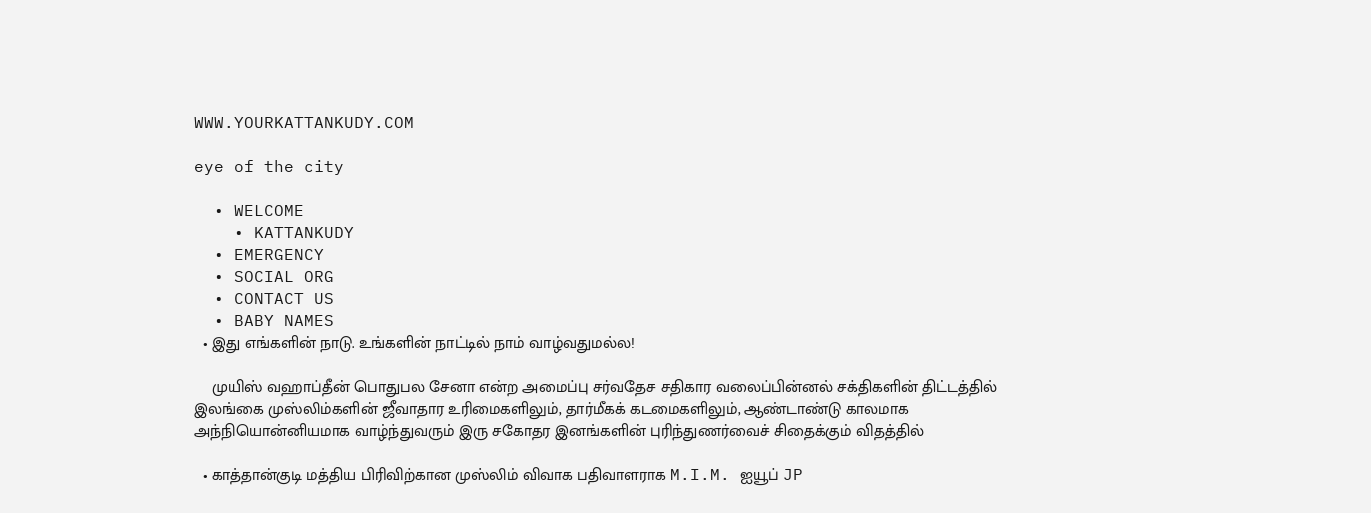WWW.YOURKATTANKUDY.COM

eye of the city

  • WELCOME
    • KATTANKUDY
  • EMERGENCY
  • SOCIAL ORG
  • CONTACT US
  • BABY NAMES
  • இது எங்களின் நாடு. உங்களின் நாட்டில் நாம் வாழ்வதுமல்ல!

    முயிஸ் வஹாப்தீன் பொதுபல சேனா என்ற அமைப்பு சர்வதேச சதிகார வலைப்பின்னல் சக்திகளின் திட்டத்தில் இலங்கை முஸ்லிம்களின் ஜீவாதார உரிமைகளிலும், தார்மீகக் கடமைகளிலும், ஆண்டாண்டு காலமாக அந்நியொன்னியமாக வாழ்ந்துவரும் இரு சகோதர இனங்களின் புரிந்துணர்வைச் சிதைக்கும் விதத்தில்

  • காத்தான்குடி மத்திய பிரிவிற்கான முஸ்லிம் விவாக பதிவாளராக M.I.M. ஐயூப் JP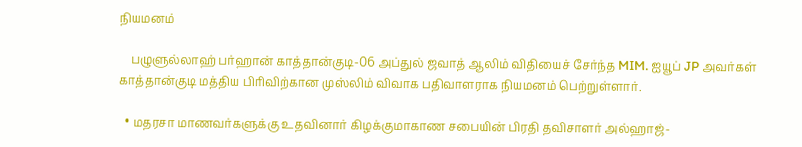நியமனம்

    பழுளுல்லாஹ் பர்ஹான் காத்தான்குடி-06 அப்துல் ஜவாத் ஆலிம் விதியைச் சேர்ந்த MIM. ஐயூப் JP அவர்கள் காத்தான்குடி மத்திய பிரிவிற்கான முஸ்லிம் விவாக பதிவாளராக நியமனம் பெற்றுள்ளார்.

  • மதரசா மாணவர்களுக்கு உதவினார் கிழக்குமாகாண சபையின் பிரதி தவிசாளர் அல்ஹாஜ்-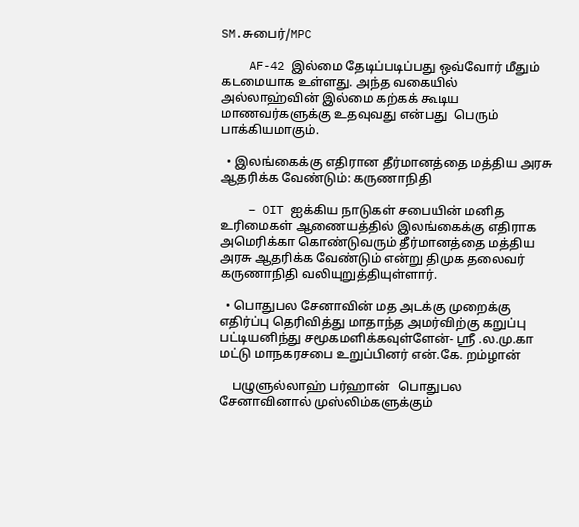SM.சுபைர்/MPC

    AF-42 இல்மை தேடிப்படிப்பது ஒவ்வோர் மீதும் கடமையாக உள்ளது. அந்த வகையில்  அல்லாஹ்வின் இல்மை கற்கக் கூடிய மாணவர்களுக்கு உதவுவது என்பது  பெரும் பாக்கியமாகும்.

  • இலங்கைக்கு எதிரான தீர்மானத்தை மத்திய அரசு ஆதரிக்க வேண்டும்: கருணாநிதி

    – OIT ஐக்கிய நாடுகள் சபையின் மனித உரிமைகள் ஆணையத்தில் இலங்கைக்கு எதிராக அமெரிக்கா கொண்டுவரும் தீர்மானத்தை மத்திய அரசு ஆதரிக்க வேண்டும் என்று திமுக தலைவர் கருணாநிதி வலியுறுத்தியுள்ளார்.

  • பொதுபல சேனாவின் மத அடக்கு முறைக்கு எதிர்ப்பு தெரிவித்து மாதாந்த அமர்விற்கு கறுப்பு பட்டியனிந்து சமூகமளிக்கவுள்ளேன்- ஸ்ரீ .ல.மு.கா மட்டு மாநகரசபை உறுப்பினர் என்.கே. றம்ழான்

    பழுளுல்லாஹ் பர்ஹான்   பொதுபல சேனாவினால் முஸ்லிம்களுக்கும்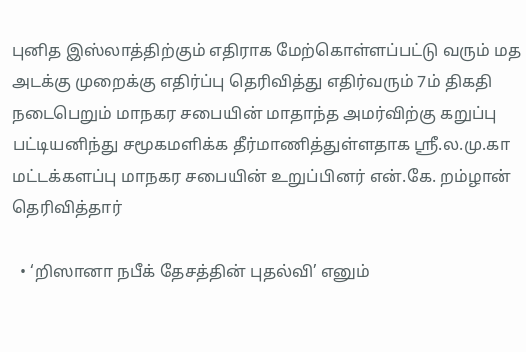புனித இஸ்லாத்திற்கும் எதிராக மேற்கொள்ளப்பட்டு வரும் மத அடக்கு முறைக்கு எதிர்ப்பு தெரிவித்து எதிர்வரும் 7ம் திகதி நடைபெறும் மாநகர சபையின் மாதாந்த அமர்விற்கு கறுப்பு பட்டியனிந்து சமூகமளிக்க தீர்மாணித்துள்ளதாக ஸ்ரீ.ல.மு.கா மட்டக்களப்பு மாநகர சபையின் உறுப்பினர் என்.கே. றம்ழான் தெரிவித்தார்

  • ‘றிஸானா நபீக் தேசத்தின் புதல்வி’ எனும்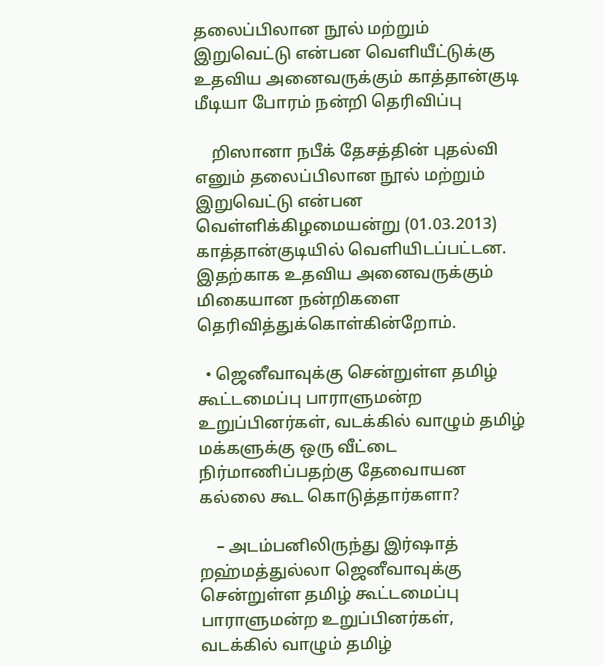தலைப்பிலான நூல் மற்றும் இறுவெட்டு என்பன வெளியீட்டுக்கு உதவிய அனைவருக்கும் காத்தான்குடி மீடியா போரம் நன்றி தெரிவிப்பு

    றிஸானா நபீக் தேசத்தின் புதல்வி எனும் தலைப்பிலான நூல் மற்றும் இறுவெட்டு என்பன வெள்ளிக்கிழமையன்று (01.03.2013) காத்தான்குடியில் வெளியிடப்பட்டன. இதற்காக உதவிய அனைவருக்கும் மிகையான நன்றிகளை தெரிவித்துக்கொள்கின்றோம்.

  • ஜெனீவாவுக்கு சென்றுள்ள தமிழ் கூட்டமைப்பு பாராளுமன்ற உறுப்பினர்கள், வடக்கில் வாழும் தமிழ் மக்களுக்கு ஒரு வீட்டை நிர்மாணிப்பதற்கு தேவைாயன கல்லை கூட கொடுத்தார்களா?

    – அடம்பனிலிருந்து இர்ஷாத் றஹ்மத்துல்லா ஜெனீவாவுக்கு சென்றுள்ள தமிழ் கூட்டமைப்பு பாராளுமன்ற உறுப்பினர்கள், வடக்கில் வாழும் தமிழ்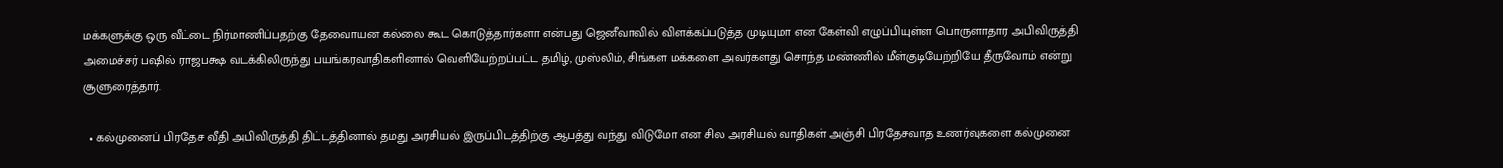மக்களுக்கு ஒரு வீட்டை நிர்மாணிப்பதற்கு தேவைாயன கல்லை கூட கொடுத்தார்களா என்பது ஜெனீவாவில் விளக்கப்படுத்த முடியுமா என கேள்வி எழுப்பியுள்ள பொருளாதார அபிவிருத்தி அமைச்சர் பஷில் ராஜபக்ஷ வடக்கிலிருந்து பயங்கரவாதிகளினால் வெளியேற்றப்பட்ட தமிழ், முஸ்லிம், சிங்கள மக்களை அவர்களது சொந்த மண்ணில் மீள்குடியேற்றியே தீருவோம் என்று சூளுரைத்தார்.

  • கல்முனைப் பிரதேச வீதி அபிவிருத்தி திட்டத்தினால் தமது அரசியல் இருப்பிடத்திற்கு ஆபத்து வந்து விடுமோ என சில அரசியல் வாதிகள் அஞ்சி பிரதேசவாத உணர்வுகளை கல்முனை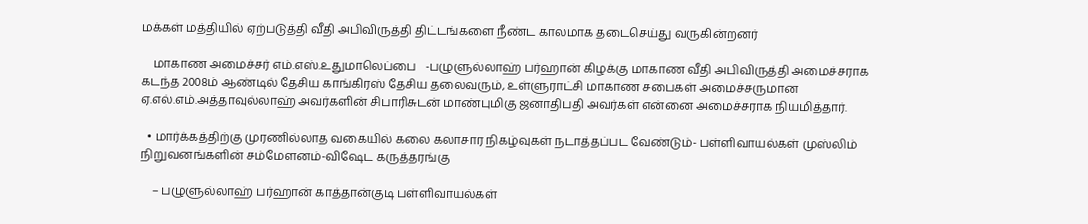மக்கள் மத்தியில் ஏற்படுத்தி வீதி அபிவிருத்தி திட்டங்களை நீண்ட காலமாக தடைசெய்து வருகின்றனர்

    மாகாண அமைச்சர் எம்.எஸ்.உதுமாலெப்பை   -பழுளுல்லாஹ் பர்ஹான் கிழக்கு மாகாண வீதி அபிவிருத்தி அமைச்சராக கடந்த 2008ம் ஆண்டில் தேசிய காங்கிரஸ் தேசிய தலைவரும், உள்ளுராட்சி மாகாண சபைகள் அமைச்சருமான ஏ.எல்.எம்.அத்தாவுல்லாஹ் அவர்களின் சிபாரிசுடன் மாண்புமிகு ஜனாதிபதி அவர்கள் என்னை அமைச்சராக நியமித்தார்.

  • மார்க்கத்திற்கு முரணில்லாத வகையில் கலை கலாசார நிகழ்வுகள் நடாத்தப்பட வேண்டும்- பள்ளிவாயல்கள் முஸ்லிம் நிறுவனங்களின் சம்மேளனம்-விஷேட கருத்தரங்கு

    – பழுளுல்லாஹ் பர்ஹான் காத்தான்குடி பள்ளிவாயல்கள்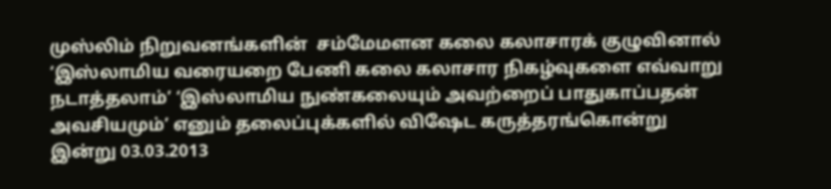முஸ்லிம் நிறுவனங்களின்  சம்மேமளன கலை கலாசாரக் குழுவினால் ‘இஸ்லாமிய வரையறை பேணி கலை கலாசார நிகழ்வுகளை எவ்வாறு நடாத்தலாம்’ ‘இஸ்லாமிய நுண்கலையும் அவற்றைப் பாதுகாப்பதன் அவசியமும்’ எனும் தலைப்புக்களில் விஷேட கருத்தரங்கொன்று இன்று 03.03.2013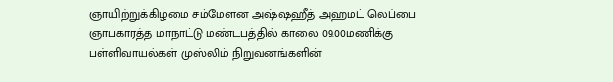ஞாயிற்றுக்கிழமை சம்மேளன அஷ்ஷஹீத் அஹமட் லெப்பை ஞாபகாரத்த மாநாட்டு மண்டபத்தில் காலை 09.00மணிக்கு பள்ளிவாயல்கள் முஸ்லிம் நிறுவனங்களின்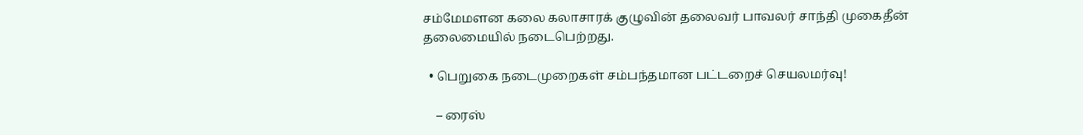சம்மேமளன கலை கலாசாரக் குழுவின் தலைவர் பாவலர் சாந்தி முகைதீன் தலைமையில் நடைபெற்றது.

  • பெறுகை நடைமுறைகள் சம்பந்தமான பட்டறைச் செயலமர்வு!

    – ரைஸ்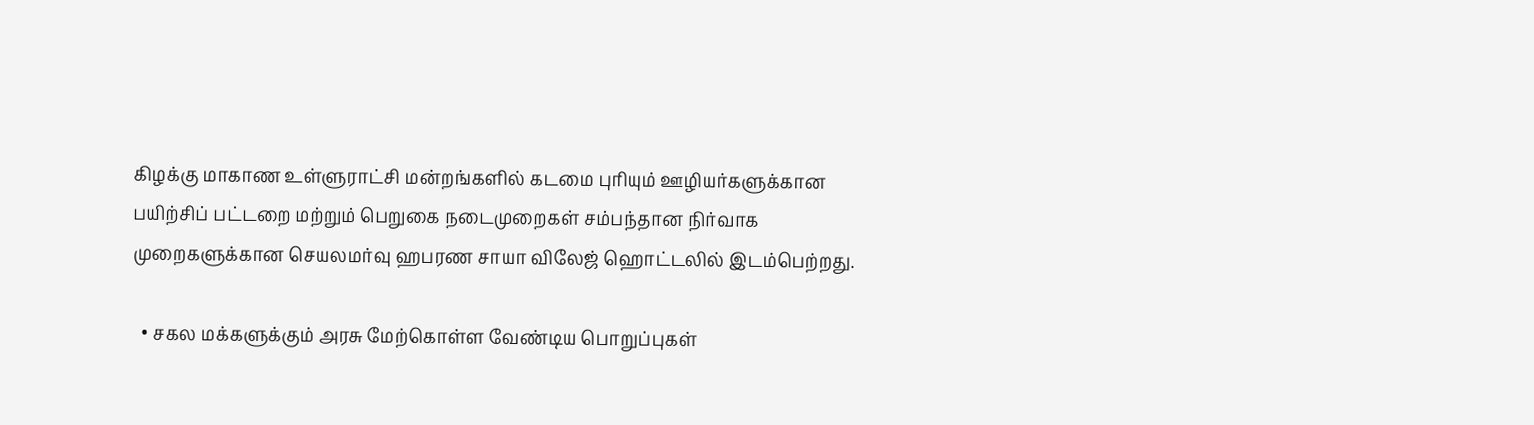கிழக்கு மாகாண உள்ளுராட்சி மன்றங்களில் கடமை புரியும் ஊழியர்களுக்கான பயிற்சிப் பட்டறை மற்றும் பெறுகை நடைமுறைகள் சம்பந்தான நிர்வாக முறைகளுக்கான செயலமர்வு ஹபரண சாயா விலேஜ் ஹொட்டலில் இடம்பெற்றது.

  • சகல மக்களுக்கும் அரசு மேற்கொள்ள வேண்டிய பொறுப்புகள்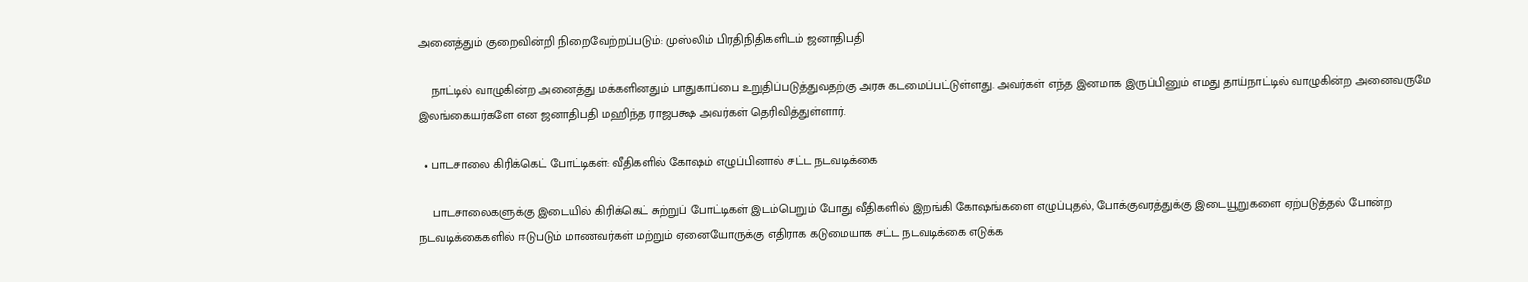அனைத்தும் குறைவின்றி நிறைவேற்றப்படும்: முஸ்லிம் பிரதிநிதிகளிடம் ஜனாதிபதி

    நாட்டில் வாழுகின்ற அனைத்து மக்களினதும் பாதுகாப்பை உறுதிப்படுத்துவதற்கு அரசு கடமைப்பட்டுள்ளது. அவர்கள் எந்த இனமாக இருப்பினும் எமது தாய்நாட்டில் வாழுகின்ற அனைவருமே இலங்கையர்களே என ஜனாதிபதி மஹிந்த ராஜபக்ஷ அவர்கள் தெரிவித்துள்ளார்.

  • பாடசாலை கிரிக்கெட் போட்டிகள்: வீதிகளில் கோஷம் எழுப்பினால் சட்ட நடவடிக்கை

    பாடசாலைகளுக்கு இடையில் கிரிக்கெட் சுற்றுப் போட்டிகள் இடம்பெறும் போது வீதிகளில் இறங்கி கோஷங்களை எழுப்புதல், போக்குவரத்துக்கு இடையூறுகளை ஏற்படுத்தல் போன்ற நடவடிக்கைகளில் ஈடுபடும் மாணவர்கள் மற்றும் ஏனையோருக்கு எதிராக கடுமையாக சட்ட நடவடிக்கை எடுக்க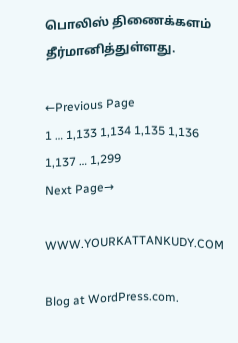பொலிஸ் திணைக்களம் தீர்மானித்துள்ளது.

←Previous Page
1 … 1,133 1,134 1,135 1,136 1,137 … 1,299
Next Page→

WWW.YOURKATTANKUDY.COM

Blog at WordPress.com.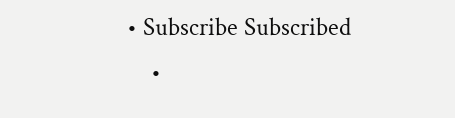• Subscribe Subscribed
    •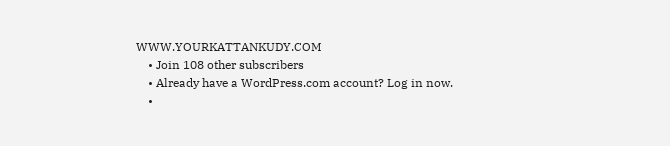WWW.YOURKATTANKUDY.COM
    • Join 108 other subscribers
    • Already have a WordPress.com account? Log in now.
    •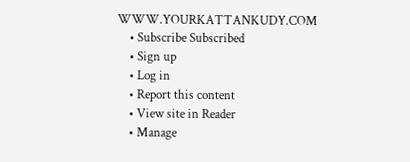WWW.YOURKATTANKUDY.COM
    • Subscribe Subscribed
    • Sign up
    • Log in
    • Report this content
    • View site in Reader
    • Manage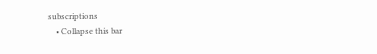subscriptions
    • Collapse this bar